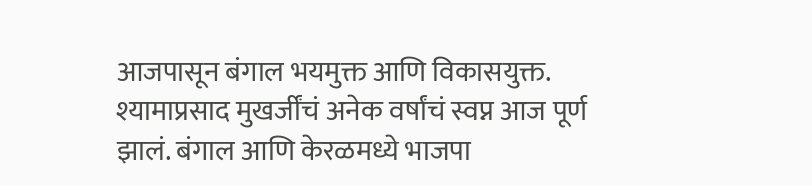आजपासून बंगाल भयमुक्त आणि विकासयुक्त. श्यामाप्रसाद मुखर्जींचं अनेक वर्षांचं स्वप्न आज पूर्ण झालं. बंगाल आणि केरळमध्ये भाजपा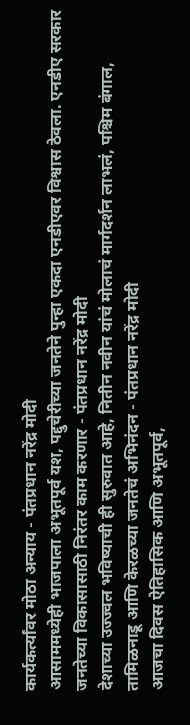कार्यकर्त्यांवर मोठा अन्याय - पंतप्रधान नरेंद्र मोदी
आसाममध्येही भाजपाला अभूतपूर्व यश, पद्दुचेरीच्या जनतेने पुन्हा एकदा एनडीएवर विश्वास ठेवला. एनडीए सरकार जनतेच्या विकासासाठी निरंतर काम करणार - पंतप्रधान नरेंद्र मोदी
देशाच्या उज्ज्वल भविष्याची ही सुरुवात आहे, नितीन नवीन यांचं मोलाचं मार्गदर्शन लाभलं, पश्चिम बंगाल, तामिळनाडू आणि केरळच्या जनतेचं अभिनंदन - पंतप्रधान नरेंद्र मोदी
आजचा दिवस ऐतिहासिक आणि अभूतपूर्व,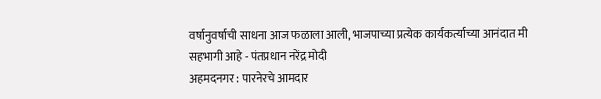वर्षानुवर्षाची साधना आज फळाला आली, भाजपाच्या प्रत्येक कार्यकर्त्याच्या आनंदात मी सहभागी आहे - पंतप्रधान नरेंद्र मोदी
अहमदनगर : पारनेरचे आमदार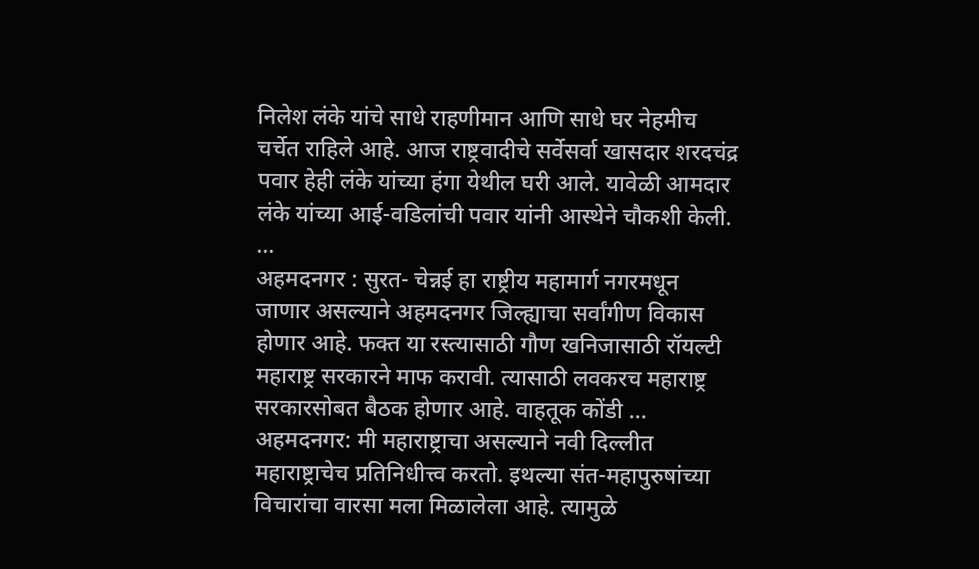निलेश लंके यांचे साधे राहणीमान आणि साधे घर नेहमीच चर्चेत राहिले आहे. आज राष्ट्रवादीचे सर्वेसर्वा खासदार शरदचंद्र पवार हेही लंके यांच्या हंगा येथील घरी आले. यावेळी आमदार लंके यांच्या आई-वडिलांची पवार यांनी आस्थेने चौकशी केली. ...
अहमदनगर : सुरत- चेन्नई हा राष्ट्रीय महामार्ग नगरमधून जाणार असल्याने अहमदनगर जिल्ह्याचा सर्वांगीण विकास होणार आहे. फक्त या रस्त्यासाठी गौण खनिजासाठी रॉयल्टी महाराष्ट्र सरकारने माफ करावी. त्यासाठी लवकरच महाराष्ट्र सरकारसोबत बैठक होणार आहे. वाहतूक कोंडी ...
अहमदनगर: मी महाराष्ट्राचा असल्याने नवी दिल्लीत महाराष्ट्राचेच प्रतिनिधीत्त्व करतो. इथल्या संत-महापुरुषांच्या विचारांचा वारसा मला मिळालेला आहे. त्यामुळे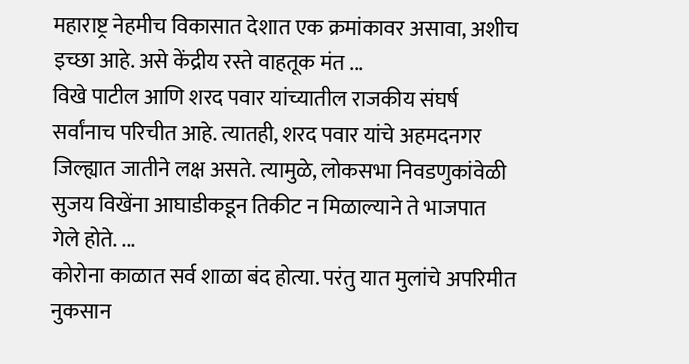महाराष्ट्र नेहमीच विकासात देशात एक क्रमांकावर असावा, अशीच इच्छा आहे. असे केंद्रीय रस्ते वाहतूक मंत ...
विखे पाटील आणि शरद पवार यांच्यातील राजकीय संघर्ष सर्वांनाच परिचीत आहे. त्यातही, शरद पवार यांचे अहमदनगर जिल्ह्यात जातीने लक्ष असते. त्यामुळे, लोकसभा निवडणुकांवेळी सुजय विखेंना आघाडीकडून तिकीट न मिळाल्याने ते भाजपात गेले होते. ...
कोरोना काळात सर्व शाळा बंद होत्या. परंतु यात मुलांचे अपरिमीत नुकसान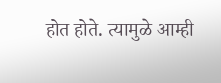होत होते. त्यामुळे आम्ही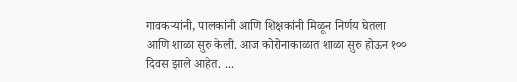गावकऱ्यांनी, पालकांनी आणि शिक्षकांनी मिळून निर्णय घेतला आणि शाळा सुरु केली. आज कोरोनाकाळात शाळा सुरु होऊन १०० दिवस झाले आहेत. ...